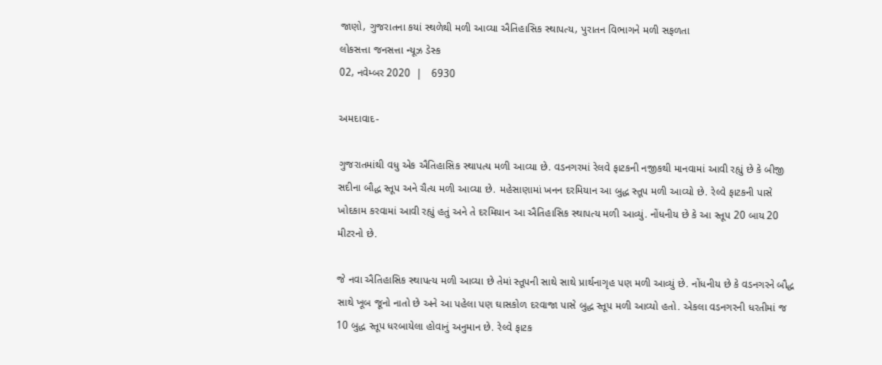જાણો, ગુજરાતના કયાં સ્થળેથી મળી આવ્યા ઐતિહાસિક સ્થાપત્ય, પુરાતન વિભાગને મળી સફળતા
લોકસત્તા જનસત્તા ન્યૂઝ ડેસ્ક
02, નવેમ્બર 2020  |   6930

અમદાવાદ-

ગુજરાતમાંથી વધુ એક ઐતિહાસિક સ્થાપત્ય મળી આવ્યા છે. વડનગરમાં રેલવે ફાટકની નજીકથી માનવામાં આવી રહ્યું છે કે બીજી સદીના બૌદ્ધ સ્તૂપ અને ચૈત્ય મળી આવ્યા છે. મહેસાણામાં ખનન દરમિયાન આ બુદ્ધ સ્તૂપ મળી આવ્યો છે. રેલ્વે ફાટકની પાસે ખોદકામ કરવામાં આવી રહ્યું હતું અને તે દરમિયાન આ ઐતિહાસિક સ્થાપત્ય મળી આવ્યું. નોંધનીય છે કે આ સ્તૂપ 20 બાય 20 મીટરનો છે.

જે નવા ઐતિહાસિક સ્થાપત્ય મળી આવ્યા છે તેમાં સ્તૂપની સાથે સાથે પ્રાર્થનાગૃહ પણ મળી આવ્યું છે. નોંધનીય છે કે વડનગરને બૌદ્ધ સાથે ખૂબ જૂનો નાતો છે અને આ પહેલા પણ ઘાસકોળ દરવાજા પાસે બુદ્ધ સ્તૂપ મળી આવ્યો હતો. એકલા વડનગરની ધરતીમાં જ 10 બુદ્ધ સ્તૂપ ધરબાયેલા હોવાનું અનુમાન છે. રેલ્વે ફાટક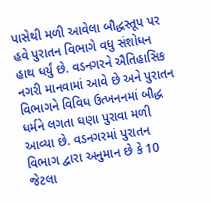પાસેથી મળી આવેલા બૌદ્ધસ્તૂપ પર હવે પુરાતન વિભાગે વધુ સંશોધન હાથ ધર્યું છે. વડનગરને ઐતિહાસિક નગરી માનવામાં આવે છે અને પુરાતન વિભાગને વિવિધ ઉત્ખનનમાં બૌદ્ધ ધર્મને લગતા ઘણા પુરાવા મળી આવ્યા છે. વડનગરમાં પુરાતન વિભાગ દ્વારા અનુમાન છે કે 10 જેટલા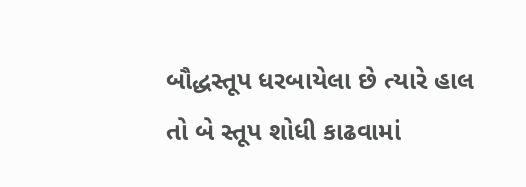બૌદ્ધસ્તૂપ ધરબાયેલા છે ત્યારે હાલ તો બે સ્તૂપ શોધી કાઢવામાં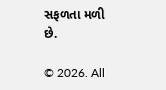સફળતા મળી છે.

© 2026. All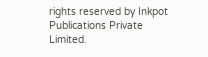rights reserved by Inkpot Publications Private Limited.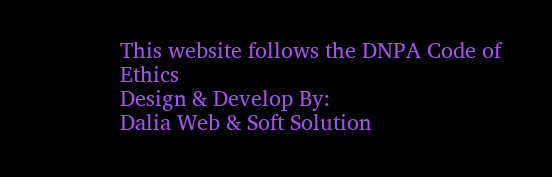This website follows the DNPA Code of Ethics
Design & Develop By:
Dalia Web & Soft Solution